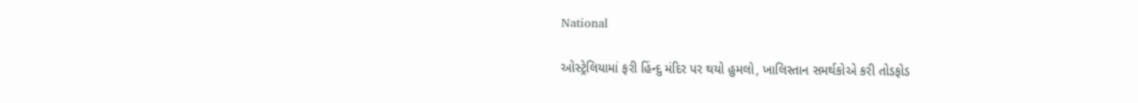National

ઓસ્ટ્રેલિયામાં ફરી હિંન્દુ મંદિર પર થયો હુમલો, ખાલિસ્તાન સમર્થકોએ કરી તોડફોડ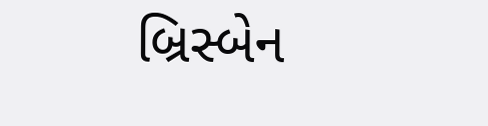બ્રિસ્બેન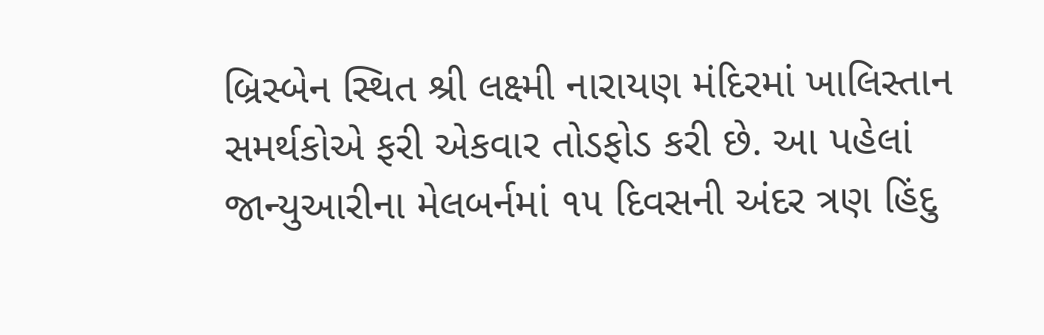બ્રિસ્બેન સ્થિત શ્રી લક્ષ્મી નારાયણ મંદિરમાં ખાલિસ્તાન સમર્થકોએ ફરી એકવાર તોડફોડ કરી છે. આ પહેલાં જાન્યુઆરીના મેલબર્નમાં ૧૫ દિવસની અંદર ત્રણ હિંદુ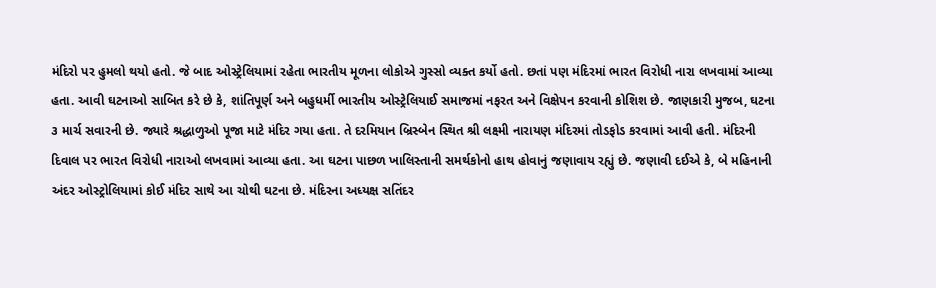મંદિરો પર હુમલો થયો હતો. જે બાદ ઓસ્ટ્રેલિયામાં રહેતા ભારતીય મૂળના લોકોએ ગુસ્સો વ્યક્ત કર્યો હતો. છતાં પણ મંદિરમાં ભારત વિરોધી નારા લખવામાં આવ્યા હતા. આવી ઘટનાઓ સાબિત કરે છે કે, શાંતિપૂર્ણ અને બહુધર્મી ભારતીય ઓસ્ટ્રેલિયાઈ સમાજમાં નફરત અને વિક્ષેપન કરવાની કોશિશ છે. જાણકારી મુજબ, ઘટના ૩ માર્ચ સવારની છે. જ્યારે શ્રદ્ધાળુઓ પૂજા માટે મંદિર ગયા હતા. તે દરમિયાન બ્રિસ્બેન સ્થિત શ્રી લક્ષ્મી નારાયણ મંદિરમાં તોડફોડ કરવામાં આવી હતી. મંદિરની દિવાલ પર ભારત વિરોધી નારાઓ લખવામાં આવ્યા હતા. આ ઘટના પાછળ ખાલિસ્તાની સમર્થકોનો હાથ હોવાનું જણાવાય રહ્યું છે. જણાવી દઈએ કે, બે મહિનાની અંદર ઓસ્ટ્રોલિયામાં કોઈ મંદિર સાથે આ ચોથી ઘટના છે. મંદિરના અધ્યક્ષ સતિંદર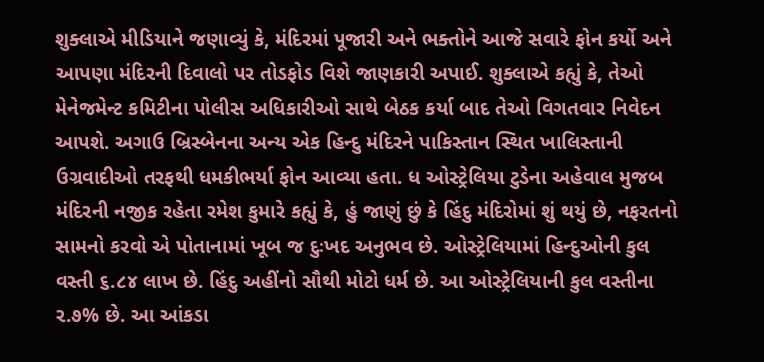શુક્લાએ મીડિયાને જણાવ્યું કે, મંદિરમાં પૂજારી અને ભક્તોને આજે સવારે ફોન કર્યો અને આપણા મંદિરની દિવાલો પર તોડફોડ વિશે જાણકારી અપાઈ. શુક્લાએ કહ્યું કે, તેઓ મેનેજમેન્ટ કમિટીના પોલીસ અધિકારીઓ સાથે બેઠક કર્યા બાદ તેઓ વિગતવાર નિવેદન આપશે. અગાઉ બ્રિસ્બેનના અન્ય એક હિન્દુ મંદિરને પાકિસ્તાન સ્થિત ખાલિસ્તાની ઉગ્રવાદીઓ તરફથી ધમકીભર્યા ફોન આવ્યા હતા. ધ ઓસ્ટ્રેલિયા ટુડેના અહેવાલ મુજબ મંદિરની નજીક રહેતા રમેશ કુમારે કહ્યું કે, હું જાણું છું કે હિંદુ મંદિરોમાં શું થયું છે, નફરતનો સામનો કરવો એ પોતાનામાં ખૂબ જ દુઃખદ અનુભવ છે. ઓસ્ટ્રેલિયામાં હિન્દુઓની કુલ વસ્તી ૬.૮૪ લાખ છે. હિંદુ અહીંનો સૌથી મોટો ધર્મ છે. આ ઓસ્ટ્રેલિયાની કુલ વસ્તીના ૨.૭% છે. આ આંકડા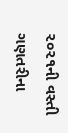૨૦૨૧ની વસ્તી ગણતરીના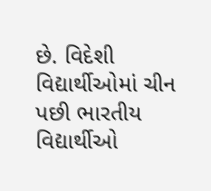છે. વિદેશી વિદ્યાર્થીઓમાં ચીન પછી ભારતીય વિદ્યાર્થીઓ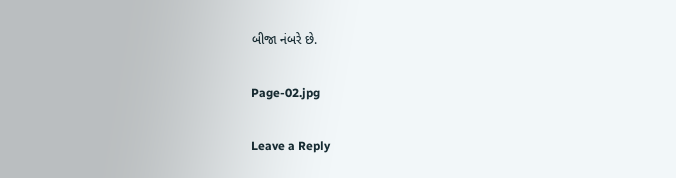બીજા નંબરે છે.

Page-02.jpg

Leave a Reply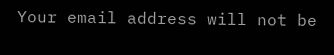Your email address will not be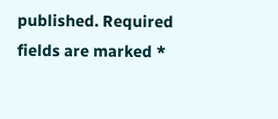published. Required fields are marked *